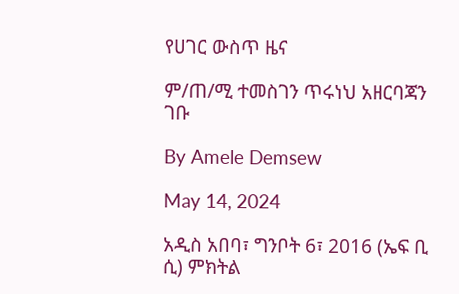የሀገር ውስጥ ዜና

ም/ጠ/ሚ ተመስገን ጥሩነህ አዘርባጃን ገቡ

By Amele Demsew

May 14, 2024

አዲስ አበባ፣ ግንቦት 6፣ 2016 (ኤፍ ቢ ሲ) ምክትል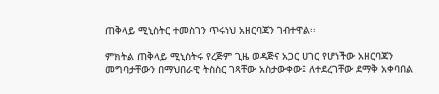ጠቅላይ ሚኒስትር ተመስገን ጥሩነህ አዘርባጃን ገብተዋል፡፡

ምክትል ጠቅላይ ሚኒስትሩ የረጅም ጊዜ ወዳጅና አጋር ሀገር የሆነችው አዘርባጃን መግባታቸውን በማህበራዊ ትስስር ገጻቸው አስታውቀው፤ ለተደረገቸው ደማቅ አቀባበል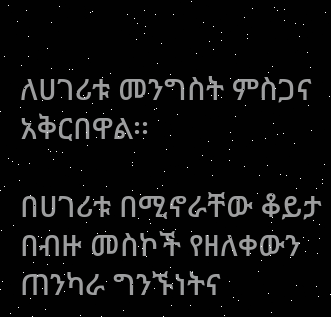ለሀገሪቱ መንግስት ምስጋና አቅርበዋል፡፡

በሀገሪቱ በሚኖራቸው ቆይታ በብዙ መስኮች የዘለቀውን ጠንካራ ግንኙነትና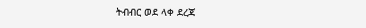ትብብር ወደ ላቀ ደረጃ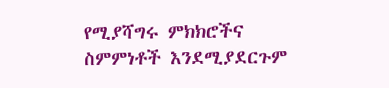የሚያሻግሩ ምክክሮችና ስምምነቶች እንደሚያደርጉም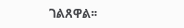ገልጸዋል፡፡